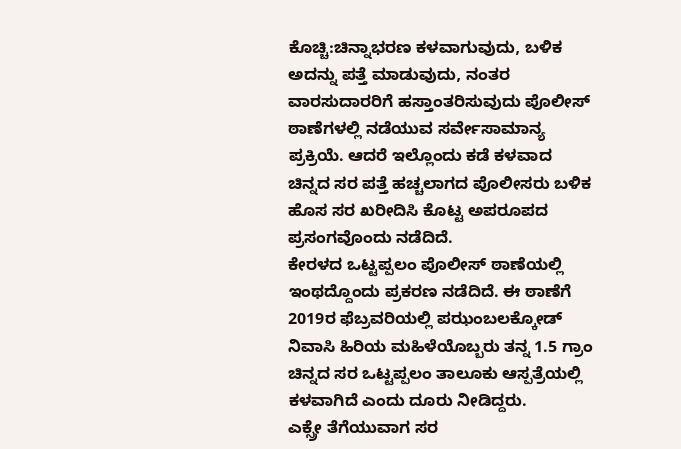ಕೊಚ್ಚಿ:ಚಿನ್ನಾಭರಣ ಕಳವಾಗುವುದು, ಬಳಿಕ ಅದನ್ನು ಪತ್ತೆ ಮಾಡುವುದು, ನಂತರ ವಾರಸುದಾರರಿಗೆ ಹಸ್ತಾಂತರಿಸುವುದು ಪೊಲೀಸ್ ಠಾಣೆಗಳಲ್ಲಿ ನಡೆಯುವ ಸರ್ವೇಸಾಮಾನ್ಯ ಪ್ರಕ್ರಿಯೆ. ಆದರೆ ಇಲ್ಲೊಂದು ಕಡೆ ಕಳವಾದ ಚಿನ್ನದ ಸರ ಪತ್ತೆ ಹಚ್ಚಲಾಗದ ಪೊಲೀಸರು ಬಳಿಕ ಹೊಸ ಸರ ಖರೀದಿಸಿ ಕೊಟ್ಟ ಅಪರೂಪದ ಪ್ರಸಂಗವೊಂದು ನಡೆದಿದೆ.
ಕೇರಳದ ಒಟ್ಟಪ್ಪಲಂ ಪೊಲೀಸ್ ಠಾಣೆಯಲ್ಲಿ ಇಂಥದ್ದೊಂದು ಪ್ರಕರಣ ನಡೆದಿದೆ. ಈ ಠಾಣೆಗೆ 2019ರ ಫೆಬ್ರವರಿಯಲ್ಲಿ ಪಝಂಬಲಕ್ಕೋಡ್ ನಿವಾಸಿ ಹಿರಿಯ ಮಹಿಳೆಯೊಬ್ಬರು ತನ್ನ 1.5 ಗ್ರಾಂ ಚಿನ್ನದ ಸರ ಒಟ್ಟಪ್ಪಲಂ ತಾಲೂಕು ಆಸ್ಪತ್ರೆಯಲ್ಲಿ ಕಳವಾಗಿದೆ ಎಂದು ದೂರು ನೀಡಿದ್ದರು.
ಎಕ್ಸ್ರೇ ತೆಗೆಯುವಾಗ ಸರ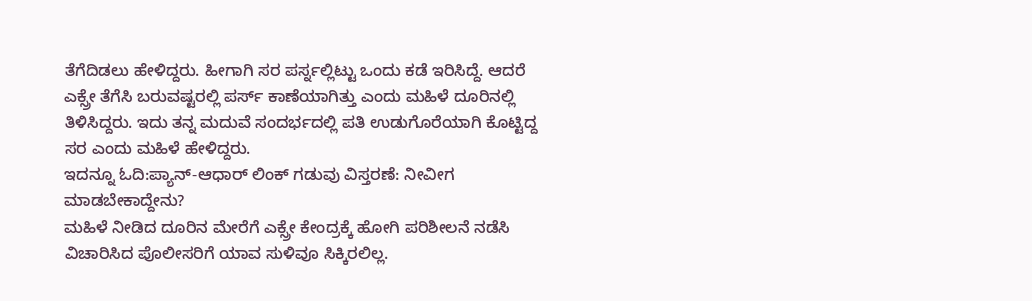ತೆಗೆದಿಡಲು ಹೇಳಿದ್ದರು. ಹೀಗಾಗಿ ಸರ ಪರ್ಸ್ನಲ್ಲಿಟ್ಟು ಒಂದು ಕಡೆ ಇರಿಸಿದ್ದೆ. ಆದರೆ ಎಕ್ಸ್ರೇ ತೆಗೆಸಿ ಬರುವಷ್ಟರಲ್ಲಿ ಪರ್ಸ್ ಕಾಣೆಯಾಗಿತ್ತು ಎಂದು ಮಹಿಳೆ ದೂರಿನಲ್ಲಿ ತಿಳಿಸಿದ್ದರು. ಇದು ತನ್ನ ಮದುವೆ ಸಂದರ್ಭದಲ್ಲಿ ಪತಿ ಉಡುಗೊರೆಯಾಗಿ ಕೊಟ್ಟಿದ್ದ ಸರ ಎಂದು ಮಹಿಳೆ ಹೇಳಿದ್ದರು.
ಇದನ್ನೂ ಓದಿ:ಪ್ಯಾನ್-ಆಧಾರ್ ಲಿಂಕ್ ಗಡುವು ವಿಸ್ತರಣೆ: ನೀವೀಗ ಮಾಡಬೇಕಾದ್ದೇನು?
ಮಹಿಳೆ ನೀಡಿದ ದೂರಿನ ಮೇರೆಗೆ ಎಕ್ಸ್ರೇ ಕೇಂದ್ರಕ್ಕೆ ಹೋಗಿ ಪರಿಶೀಲನೆ ನಡೆಸಿ ವಿಚಾರಿಸಿದ ಪೊಲೀಸರಿಗೆ ಯಾವ ಸುಳಿವೂ ಸಿಕ್ಕಿರಲಿಲ್ಲ.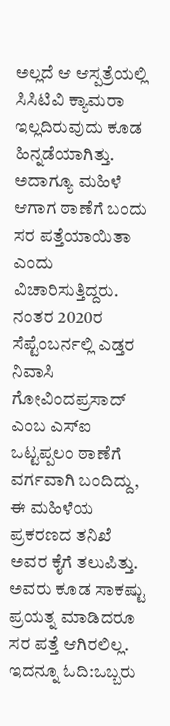ಅಲ್ಲದೆ ಆ ಆಸ್ಪತ್ರೆಯಲ್ಲಿ ಸಿಸಿಟಿವಿ ಕ್ಯಾಮರಾ ಇಲ್ಲದಿರುವುದು ಕೂಡ ಹಿನ್ನಡೆಯಾಗಿತ್ತು. ಅದಾಗ್ಯೂ ಮಹಿಳೆ ಆಗಾಗ ಠಾಣೆಗೆ ಬಂದು ಸರ ಪತ್ತೆಯಾಯಿತಾ ಎಂದು ವಿಚಾರಿಸುತ್ತಿದ್ದರು.
ನಂತರ 2020ರ ಸೆಪ್ಟೆಂಬರ್ನಲ್ಲಿ ಎಡ್ತರ ನಿವಾಸಿ ಗೋವಿಂದಪ್ರಸಾದ್ ಎಂಬ ಎಸ್ಐ ಒಟ್ಟಪ್ಪಲಂ ಠಾಣೆಗೆ ವರ್ಗವಾಗಿ ಬಂದಿದ್ದು, ಈ ಮಹಿಳೆಯ ಪ್ರಕರಣದ ತನಿಖೆ ಅವರ ಕೈಗೆ ತಲುಪಿತ್ತು. ಅವರು ಕೂಡ ಸಾಕಷ್ಟು ಪ್ರಯತ್ನ ಮಾಡಿದರೂ ಸರ ಪತ್ತೆ ಆಗಿರಲಿಲ್ಲ.
ಇದನ್ನೂ ಓದಿ:ಒಬ್ಬರು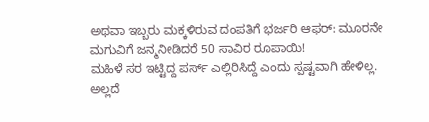ಅಥವಾ ಇಬ್ಬರು ಮಕ್ಕಳಿರುವ ದಂಪತಿಗೆ ಭರ್ಜರಿ ಆಫರ್: ಮೂರನೇ ಮಗುವಿಗೆ ಜನ್ಮನೀಡಿದರೆ 50 ಸಾವಿರ ರೂಪಾಯಿ!
ಮಹಿಳೆ ಸರ ಇಟ್ಟಿದ್ದ ಪರ್ಸ್ ಎಲ್ಲಿರಿಸಿದ್ದೆ ಎಂದು ಸ್ಪಷ್ಟವಾಗಿ ಹೇಳಿಲ್ಲ. ಅಲ್ಲದೆ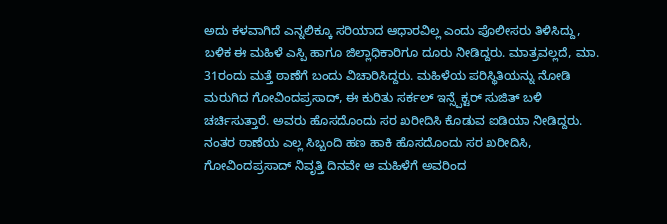ಅದು ಕಳವಾಗಿದೆ ಎನ್ನಲಿಕ್ಕೂ ಸರಿಯಾದ ಆಧಾರವಿಲ್ಲ ಎಂದು ಪೊಲೀಸರು ತಿಳಿಸಿದ್ದು, ಬಳಿಕ ಈ ಮಹಿಳೆ ಎಸ್ಪಿ ಹಾಗೂ ಜಿಲ್ಲಾಧಿಕಾರಿಗೂ ದೂರು ನೀಡಿದ್ದರು. ಮಾತ್ರವಲ್ಲದೆ, ಮಾ. 31ರಂದು ಮತ್ತೆ ಠಾಣೆಗೆ ಬಂದು ವಿಚಾರಿಸಿದ್ದರು. ಮಹಿಳೆಯ ಪರಿಸ್ಥಿತಿಯನ್ನು ನೋಡಿ ಮರುಗಿದ ಗೋವಿಂದಪ್ರಸಾದ್, ಈ ಕುರಿತು ಸರ್ಕಲ್ ಇನ್ಸ್ಪೆಕ್ಟರ್ ಸುಜಿತ್ ಬಳಿ ಚರ್ಚಿಸುತ್ತಾರೆ. ಅವರು ಹೊಸದೊಂದು ಸರ ಖರೀದಿಸಿ ಕೊಡುವ ಐಡಿಯಾ ನೀಡಿದ್ದರು. ನಂತರ ಠಾಣೆಯ ಎಲ್ಲ ಸಿಬ್ಬಂದಿ ಹಣ ಹಾಕಿ ಹೊಸದೊಂದು ಸರ ಖರೀದಿಸಿ, ಗೋವಿಂದಪ್ರಸಾದ್ ನಿವೃತ್ತಿ ದಿನವೇ ಆ ಮಹಿಳೆಗೆ ಅವರಿಂದ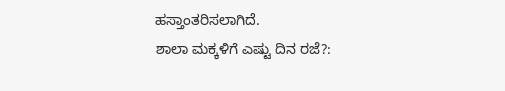ಹಸ್ತಾಂತರಿಸಲಾಗಿದೆ.
ಶಾಲಾ ಮಕ್ಕಳಿಗೆ ಎಷ್ಟು ದಿನ ರಜೆ?: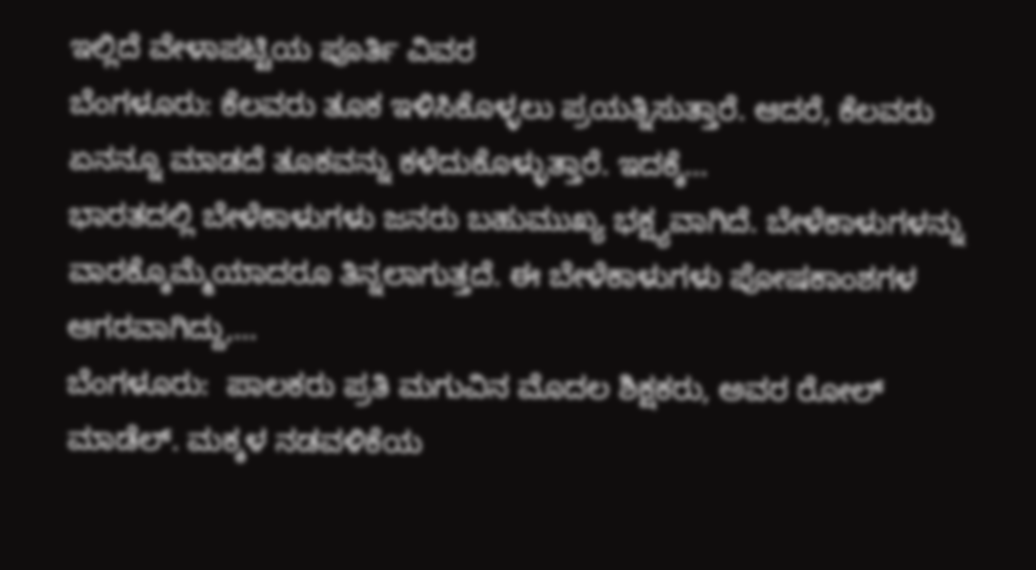ಇಲ್ಲಿದೆ ವೇಳಾಪಟ್ಟಿಯ ಪೂರ್ತಿ ವಿವರ
ಬೆಂಗಳೂರು: ಕೆಲವರು ತೂಕ ಇಳಿಸಿಕೊಳ್ಳಲು ಪ್ರಯತ್ನಿಸುತ್ತಾರೆ. ಆದರೆ, ಕೆಲವರು ಏನನ್ನೂ ಮಾಡದೆ ತೂಕವನ್ನು ಕಳೆದುಕೊಳ್ಳುತ್ತಾರೆ. ಇದಕ್ಕೆ…
ಭಾರತದಲ್ಲಿ ಬೇಳೆಕಾಳುಗಳು ಜನರು ಬಹುಮುಖ್ಯ ಭಕ್ಷ್ಯವಾಗಿದೆ. ಬೇಳೆಕಾಳುಗಳನ್ನು ವಾರಕ್ಕೊಮ್ಮೆಯಾದರೂ ತಿನ್ನಲಾಗುತ್ತದೆ. ಈ ಬೇಳೆಕಾಳುಗಳು ಪೋಷಕಾಂಶಗಳ ಆಗರವಾಗಿದ್ದು,…
ಬೆಂಗಳೂರು:  ಪಾಲಕರು ಪ್ರತಿ ಮಗುವಿನ ಮೊದಲ ಶಿಕ್ಷಕರು, ಅವರ ರೋಲ್ ಮಾಡೆಲ್. ಮಕ್ಕಳ ನಡವಳಿಕೆಯ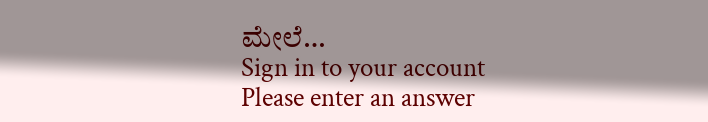ಮೇಲೆ…
Sign in to your account
Please enter an answer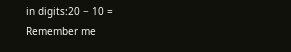in digits:20 − 10 =
Remember me